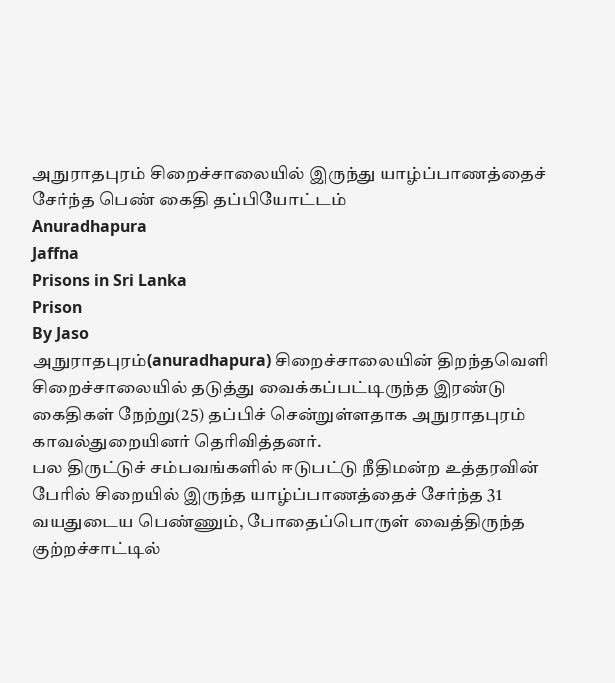அநுராதபுரம் சிறைச்சாலையில் இருந்து யாழ்ப்பாணத்தைச் சேர்ந்த பெண் கைதி தப்பியோட்டம்
Anuradhapura
Jaffna
Prisons in Sri Lanka
Prison
By Jaso
அநுராதபுரம்(anuradhapura) சிறைச்சாலையின் திறந்தவெளி சிறைச்சாலையில் தடுத்து வைக்கப்பட்டிருந்த இரண்டு கைதிகள் நேற்று(25) தப்பிச் சென்றுள்ளதாக அநுராதபுரம் காவல்துறையினர் தெரிவித்தனர்.
பல திருட்டுச் சம்பவங்களில் ஈடுபட்டு நீதிமன்ற உத்தரவின் பேரில் சிறையில் இருந்த யாழ்ப்பாணத்தைச் சேர்ந்த 31 வயதுடைய பெண்ணும், போதைப்பொருள் வைத்திருந்த குற்றச்சாட்டில்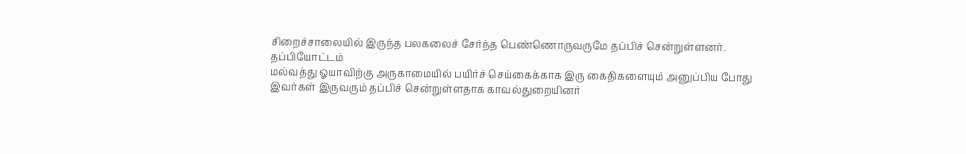சிறைச்சாலையில் இருந்த பலகலைச் சேர்ந்த பெண்ணொருவருமே தப்பிச் சென்றுள்ளனர்.
தப்பியோட்டம்
மல்வத்து ஓயாவிற்கு அருகாமையில் பயிர்ச் செய்கைக்காக இரு கைதிகளையும் அனுப்பிய போது இவர்கள் இருவரும் தப்பிச் சென்றுள்ளதாக காவல்துறையினர்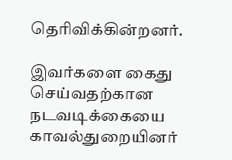தெரிவிக்கின்றனர்.

இவர்களை கைது செய்வதற்கான நடவடிக்கையை காவல்துறையினர்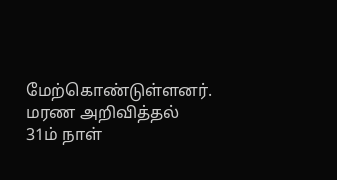மேற்கொண்டுள்ளனர்.
மரண அறிவித்தல்
31ம் நாள்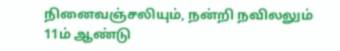நினைவஞ்சலியும், நன்றி நவிலலும்
11ம் ஆண்டு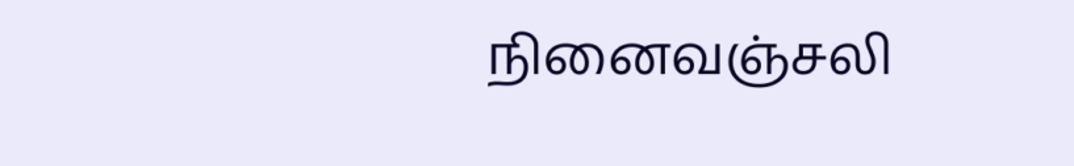நினைவஞ்சலி